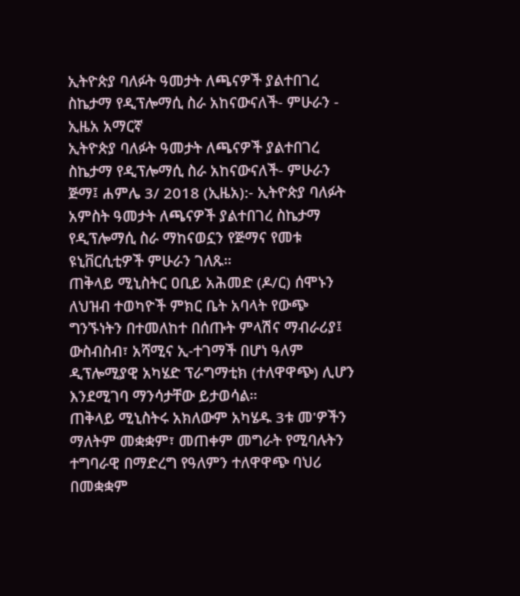ኢትዮጵያ ባለፉት ዓመታት ለጫናዎች ያልተበገረ ስኬታማ የዲፕሎማሲ ስራ አከናውናለች- ምሁራን - ኢዜአ አማርኛ
ኢትዮጵያ ባለፉት ዓመታት ለጫናዎች ያልተበገረ ስኬታማ የዲፕሎማሲ ስራ አከናውናለች- ምሁራን
ጅማ፤ ሐምሌ 3/ 2018 (ኢዜአ):- ኢትዮጵያ ባለፉት አምስት ዓመታት ለጫናዎች ያልተበገረ ስኬታማ የዲፕሎማሲ ስራ ማከናወኗን የጅማና የመቱ ዩኒቨርሲቲዎች ምሁራን ገለጹ።
ጠቅላይ ሚኒስትር ዐቢይ አሕመድ (ዶ/ር) ሰሞኑን ለህዝብ ተወካዮች ምክር ቤት አባላት የውጭ ግንኙነትን በተመለከተ በሰጡት ምላሽና ማብራሪያ፤ ውስብስብ፣ አሻሚና ኢ-ተገማች በሆነ ዓለም ዲፕሎሚያዊ አካሄድ ፕራግማቲክ (ተለዋዋጭ) ሊሆን እንደሚገባ ማንሳታቸው ይታወሳል።
ጠቅላይ ሚኒስትሩ አክለውም አካሄዱ 3ቱ መ'ዎችን ማለትም መቋቋም፣ መጠቀም መግራት የሚባሉትን ተግባራዊ በማድረግ የዓለምን ተለዋዋጭ ባህሪ በመቋቋም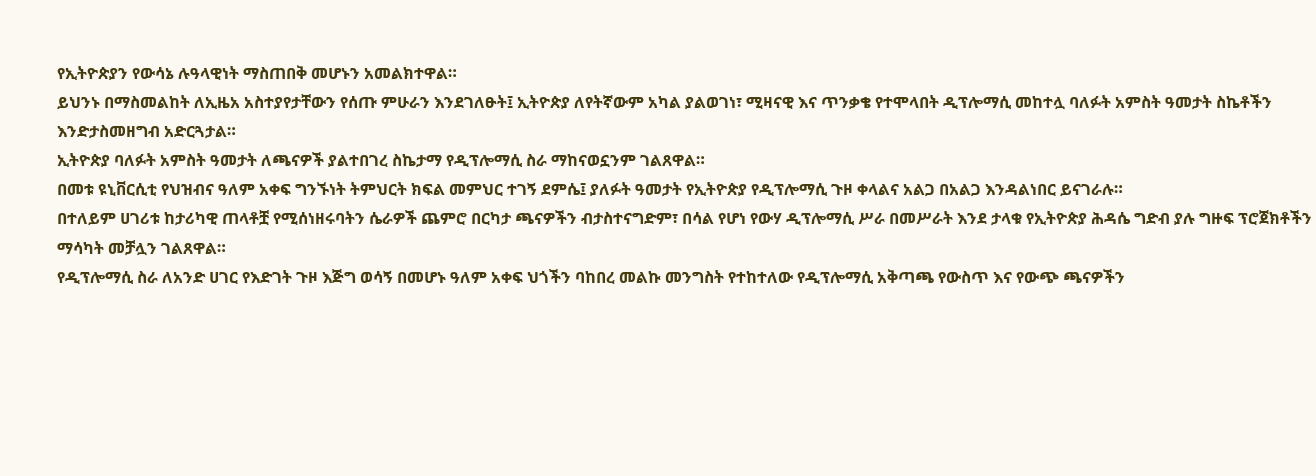የኢትዮጵያን የውሳኔ ሉዓላዊነት ማስጠበቅ መሆኑን አመልክተዋል።
ይህንኑ በማስመልከት ለኢዜአ አስተያየታቸውን የሰጡ ምሁራን እንደገለፁት፤ ኢትዮጵያ ለየትኛውም አካል ያልወገነ፣ ሚዛናዊ እና ጥንቃቄ የተሞላበት ዲፕሎማሲ መከተሏ ባለፉት አምስት ዓመታት ስኬቶችን እንድታስመዘግብ አድርጓታል።
ኢትዮጵያ ባለፉት አምስት ዓመታት ለጫናዎች ያልተበገረ ስኬታማ የዲፕሎማሲ ስራ ማከናወኗንም ገልጸዋል።
በመቱ ዩኒቨርሲቲ የህዝብና ዓለም አቀፍ ግንኙነት ትምህርት ክፍል መምህር ተገኝ ደምሴ፤ ያለፉት ዓመታት የኢትዮጵያ የዲፕሎማሲ ጉዞ ቀላልና አልጋ በአልጋ እንዳልነበር ይናገራሉ።
በተለይም ሀገሪቱ ከታሪካዊ ጠላቶቿ የሚሰነዘሩባትን ሴራዎች ጨምሮ በርካታ ጫናዎችን ብታስተናግድም፣ በሳል የሆነ የውሃ ዲፕሎማሲ ሥራ በመሥራት እንደ ታላቁ የኢትዮጵያ ሕዳሴ ግድብ ያሉ ግዙፍ ፕሮጀክቶችን ማሳካት መቻሏን ገልጸዋል።
የዲፕሎማሲ ስራ ለአንድ ሀገር የእድገት ጉዞ እጅግ ወሳኝ በመሆኑ ዓለም አቀፍ ህጎችን ባከበረ መልኩ መንግስት የተከተለው የዲፕሎማሲ አቅጣጫ የውስጥ እና የውጭ ጫናዎችን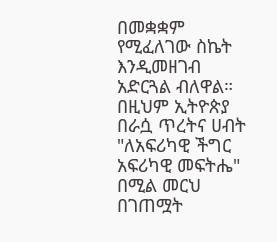በመቋቋም የሚፈለገው ስኬት እንዲመዘገብ አድርጓል ብለዋል።
በዚህም ኢትዮጵያ በራሷ ጥረትና ሀብት "ለአፍሪካዊ ችግር አፍሪካዊ መፍትሔ" በሚል መርህ በገጠሟት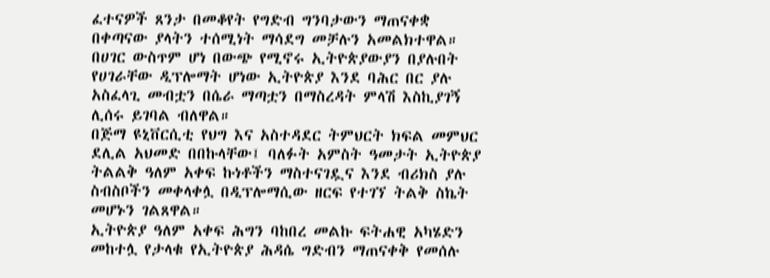ፈተናዎች ጸንታ በመቆየት የግድብ ግንባታውን ማጠናቀቋ በቀጣናው ያላትን ተሰሚነት ማሳደግ መቻሉን አመልክተዋል።
በሀገር ውስጥም ሆነ በውጭ የሚኖሩ ኢትዮጵያውያን በያሉበት የሀገራቸው ዲፕሎማት ሆነው ኢትዮጵያ እንደ ባሕር በር ያሉ አስፈላጊ መብቷን በሴራ ማጣቷን በማስረዳት ምላሽ እስኪያገኝ ሊሰሩ ይገባል ብለዋል።
በጅማ ዩኒቨርሲቲ የህግ እና አስተዳደር ትምህርት ክፍል መምህር ደሊል አህመድ በበኩላቸው፤ ባለፉት አምስት ዓመታት ኢትዮጵያ ትልልቅ ዓለም አቀፍ ኩነቶችን ማስተናገዷና እንደ ብሪክስ ያሉ ስብስቦችን መቀላቀሏ በዲፕሎማሲው ዘርፍ የተገኘ ትልቅ ስኬት መሆኑን ገልጸዋል።
ኢትዮጵያ ዓለም አቀፍ ሕግን ባከበረ መልኩ ፍትሐዊ አካሄድን መከተሏ የታላቁ የኢትዮጵያ ሕዳሴ ግድብን ማጠናቀቅ የመሰሉ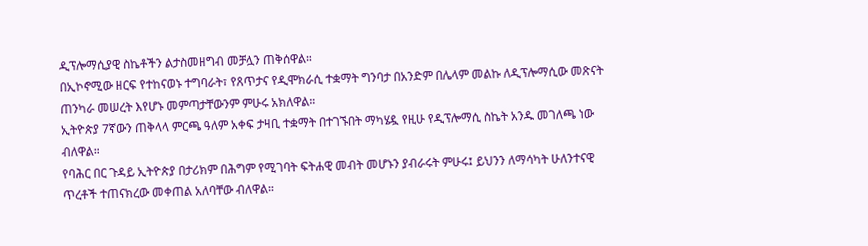ዲፕሎማሲያዊ ስኬቶችን ልታስመዘግብ መቻሏን ጠቅሰዋል።
በኢኮኖሚው ዘርፍ የተከናወኑ ተግባራት፣ የጸጥታና የዲሞክራሲ ተቋማት ግንባታ በአንድም በሌላም መልኩ ለዲፕሎማሲው መጽናት ጠንካራ መሠረት እየሆኑ መምጣታቸውንም ምሁሩ አክለዋል።
ኢትዮጵያ 7ኛውን ጠቅላላ ምርጫ ዓለም አቀፍ ታዛቢ ተቋማት በተገኙበት ማካሄዷ የዚሁ የዲፕሎማሲ ስኬት አንዱ መገለጫ ነው ብለዋል።
የባሕር በር ጉዳይ ኢትዮጵያ በታሪክም በሕግም የሚገባት ፍትሐዊ መብት መሆኑን ያብራሩት ምሁሩ፤ ይህንን ለማሳካት ሁለንተናዊ ጥረቶች ተጠናክረው መቀጠል አለባቸው ብለዋል።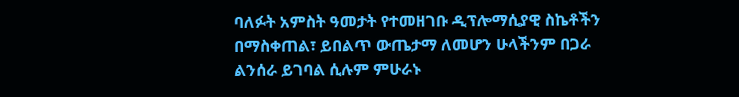ባለፉት አምስት ዓመታት የተመዘገቡ ዲፕሎማሲያዊ ስኬቶችን በማስቀጠል፣ ይበልጥ ውጤታማ ለመሆን ሁላችንም በጋራ ልንሰራ ይገባል ሲሉም ምሁራኑ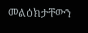መልዕክታቸውን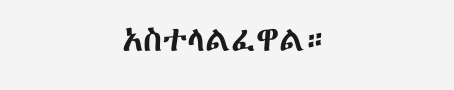አስተላልፈዋል።